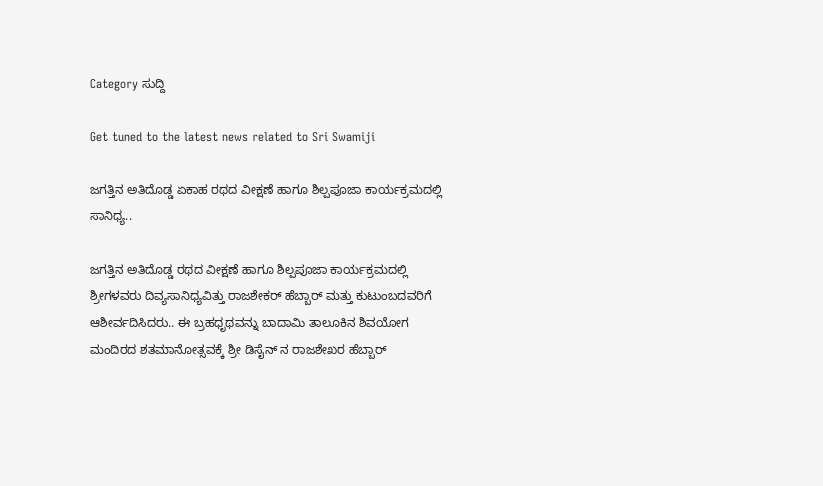Category ಸುದ್ದಿ

Get tuned to the latest news related to Sri Swamiji

ಜಗತ್ತಿನ ಅತಿದೊಡ್ಡ ಏಕಾಹ ರಥದ ವೀಕ್ಷಣೆ ಹಾಗೂ ಶಿಲ್ಪಪೂಜಾ ಕಾರ್ಯಕ್ರಮದಲ್ಲಿ ಸಾನಿಧ್ಯ..

ಜಗತ್ತಿನ ಅತಿದೊಡ್ಡ ರಥದ ವೀಕ್ಷಣೆ ಹಾಗೂ ಶಿಲ್ಪಪೂಜಾ ಕಾರ್ಯಕ್ರಮದಲ್ಲಿ ಶ್ರೀಗಳವರು ದಿವ್ಯಸಾನಿಧ್ಯವಿತ್ತು ರಾಜಶೇಕರ್ ಹೆಬ್ಬಾರ್ ಮತ್ತು ಕುಟುಂಬದವರಿಗೆ ಆಶೀರ್ವದಿಸಿದರು.. ಈ ಬ್ರಹಧೃಥವನ್ನು ಬಾದಾಮಿ ತಾಲೂಕಿನ ಶಿವಯೋಗ ಮಂದಿರದ ಶತಮಾನೋತ್ಸವಕ್ಕೆ ಶ್ರೀ ಡಿಸೈನ್ ನ ರಾಜಶೇಖರ ಹೆಬ್ಬಾರ್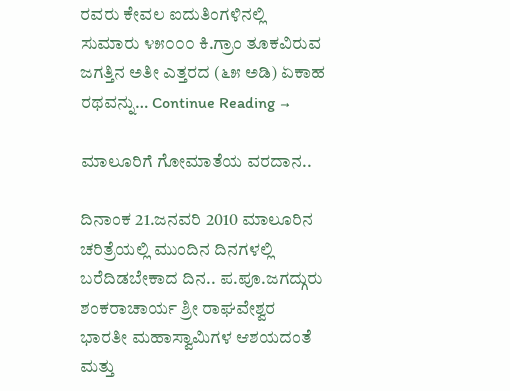ರವರು ಕೇವಲ ಐದುತಿಂಗಳಿನಲ್ಲಿ ಸುಮಾರು ೪೫೦೦೦ ಕಿ.ಗ್ರಾಂ ತೂಕವಿರುವ ಜಗತ್ತಿನ ಅತೀ ಎತ್ತರದ (೬೫ ಅಡಿ) ಏಕಾಹ ರಥವನ್ನು… Continue Reading →

ಮಾಲೂರಿಗೆ ಗೋಮಾತೆಯ ವರದಾನ..

ದಿನಾಂಕ 21.ಜನವರಿ 2010 ಮಾಲೂರಿನ ಚರಿತ್ರೆಯಲ್ಲಿ ಮುಂದಿನ ದಿನಗಳಲ್ಲಿ ಬರೆದಿಡಬೇಕಾದ ದಿನ.. ಪ.ಪೂ.ಜಗದ್ಗುರು ಶಂಕರಾಚಾರ್ಯ ಶ್ರೀ ರಾಘವೇಶ್ವರ ಭಾರತೀ ಮಹಾಸ್ವಾಮಿಗಳ ಆಶಯದಂತೆ ಮತ್ತು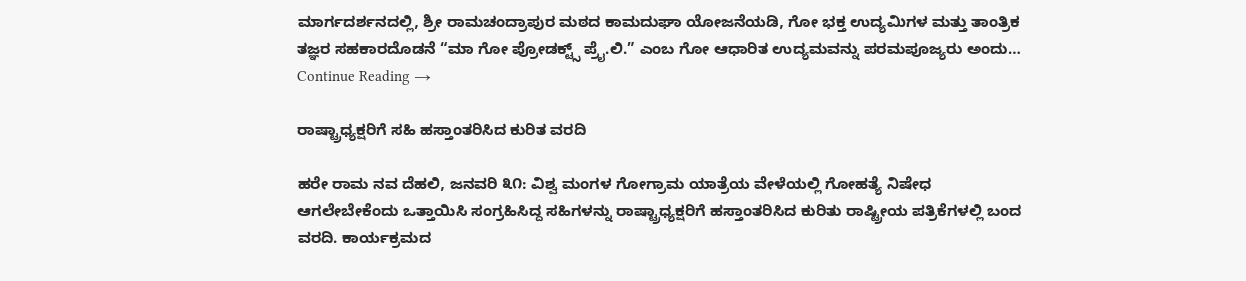ಮಾರ್ಗದರ್ಶನದಲ್ಲಿ, ಶ್ರೀ ರಾಮಚಂದ್ರಾಪುರ ಮಠದ ಕಾಮದುಘಾ ಯೋಜನೆಯಡಿ, ಗೋ ಭಕ್ತ ಉದ್ಯಮಿಗಳ ಮತ್ತು ತಾಂತ್ರಿಕ ತಜ್ಞರ ಸಹಕಾರದೊಡನೆ “ಮಾ ಗೋ ಪ್ರೋಡಕ್ಟ್ಸ್ ಪ್ರೈ.ಲಿ.” ಎಂಬ ಗೋ ಆಧಾರಿತ ಉದ್ಯಮವನ್ನು ಪರಮಪೂಜ್ಯರು ಅಂದು… Continue Reading →

ರಾಷ್ಟ್ರಾಧ್ಯಕ್ಷರಿಗೆ ಸಹಿ ಹಸ್ತಾಂತರಿಸಿದ ಕುರಿತ ವರದಿ

ಹರೇ ರಾಮ ನವ ದೆಹಲಿ, ಜನವರಿ ೩೧: ವಿಶ್ವ ಮಂಗಳ ಗೋಗ್ರಾಮ ಯಾತ್ರೆಯ ವೇಳೆಯಲ್ಲಿ ಗೋಹತ್ಯೆ ನಿಷೇಧ ಆಗಲೇಬೇಕೆಂದು ಒತ್ತಾಯಿಸಿ ಸಂಗ್ರಹಿಸಿದ್ದ ಸಹಿಗಳನ್ನು ರಾಷ್ಟ್ರಾಧ್ಯಕ್ಷರಿಗೆ ಹಸ್ತಾಂತರಿಸಿದ ಕುರಿತು ರಾಷ್ಟ್ರೀಯ ಪತ್ರಿಕೆಗಳಲ್ಲಿ ಬಂದ ವರದಿ. ಕಾರ್ಯಕ್ರಮದ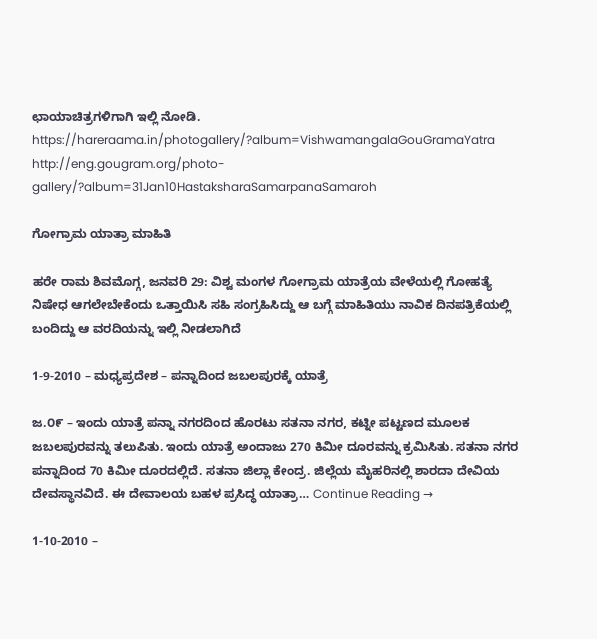ಛಾಯಾಚಿತ್ರಗಳಿಗಾಗಿ ಇಲ್ಲಿ ನೋಡಿ. https://hareraama.in/photogallery/?album=VishwamangalaGouGramaYatra http://eng.gougram.org/photo-gallery/?album=31Jan10HastaksharaSamarpanaSamaroh

ಗೋಗ್ರಾಮ ಯಾತ್ರಾ ಮಾಹಿತಿ

ಹರೇ ರಾಮ ಶಿವಮೊಗ್ಗ, ಜನವರಿ 29: ವಿಶ್ವ ಮಂಗಳ ಗೋಗ್ರಾಮ ಯಾತ್ರೆಯ ವೇಳೆಯಲ್ಲಿ ಗೋಹತ್ಯೆ ನಿಷೇಧ ಆಗಲೇಬೇಕೆಂದು ಒತ್ತಾಯಿಸಿ ಸಹಿ ಸಂಗ್ರಹಿಸಿದ್ದು ಆ ಬಗ್ಗೆ ಮಾಹಿತಿಯು ನಾವಿಕ ದಿನಪತ್ರಿಕೆಯಲ್ಲಿ ಬಂದಿದ್ದು ಆ ವರದಿಯನ್ನು ಇಲ್ಲಿ ನೀಡಲಾಗಿದೆ

1-9-2010 – ಮಧ್ಯಪ್ರದೇಶ – ಪನ್ನಾದಿಂದ ಜಬಲಪುರಕ್ಕೆ ಯಾತ್ರೆ

ಜ.೦೯ – ಇಂದು ಯಾತ್ರೆ ಪನ್ನಾ ನಗರದಿಂದ ಹೊರಟು ಸತನಾ ನಗರ, ಕಟ್ನೀ ಪಟ್ಟಣದ ಮೂಲಕ ಜಬಲಪುರವನ್ನು ತಲುಪಿತು. ಇಂದು ಯಾತ್ರೆ ಅಂದಾಜು 270 ಕಿಮೀ ದೂರವನ್ನು ಕ್ರಮಿಸಿತು. ಸತನಾ ನಗರ ಪನ್ನಾದಿಂದ 70 ಕಿಮೀ ದೂರದಲ್ಲಿದೆ. ಸತನಾ ಜಿಲ್ಲಾ ಕೇಂದ್ರ. ಜಿಲ್ಲೆಯ ಮೈಹರಿನಲ್ಲಿ ಶಾರದಾ ದೇವಿಯ ದೇವಸ್ಥಾನವಿದೆ. ಈ ದೇವಾಲಯ ಬಹಳ ಪ್ರಸಿದ್ಧ ಯಾತ್ರಾ… Continue Reading →

1-10-2010 –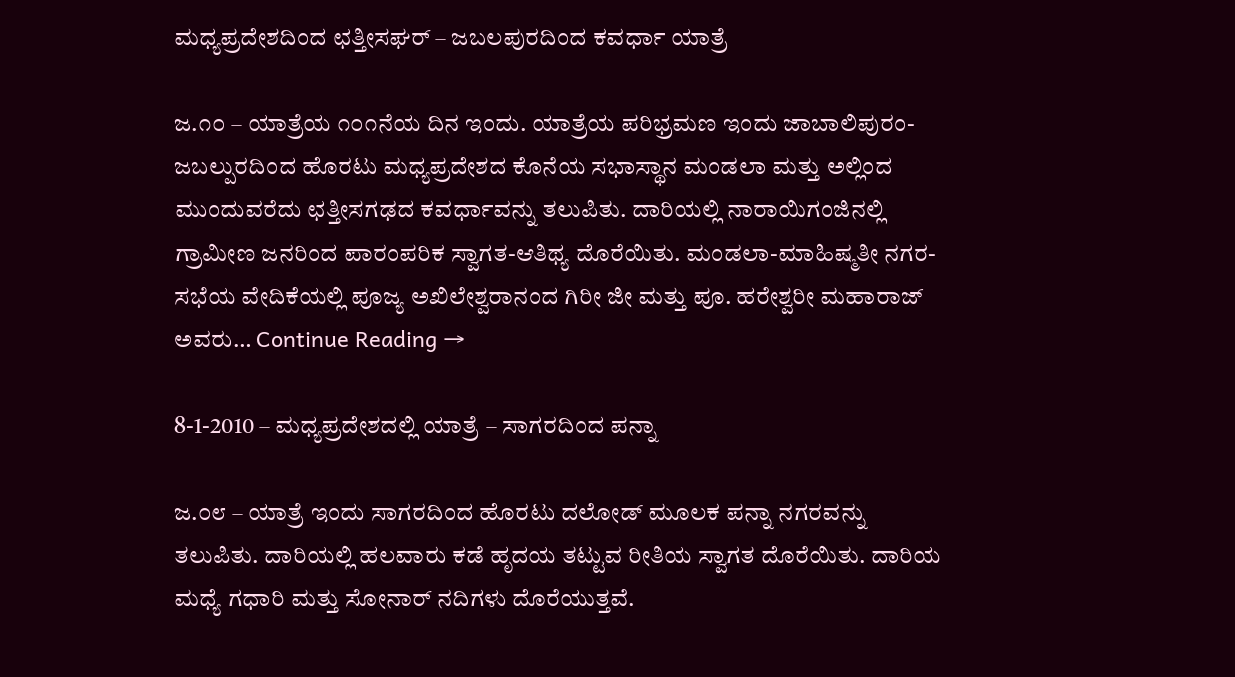ಮಧ್ಯಪ್ರದೇಶದಿಂದ ಛತ್ತೀಸಘರ್ – ಜಬಲಪುರದಿಂದ ಕವರ್ಧಾ ಯಾತ್ರೆ

ಜ.೧೦ – ಯಾತ್ರೆಯ ೧೦೧ನೆಯ ದಿನ ಇಂದು. ಯಾತ್ರೆಯ ಪರಿಭ್ರಮಣ ಇಂದು ಜಾಬಾಲಿಪುರಂ-ಜಬಲ್ಪುರದಿಂದ ಹೊರಟು ಮಧ್ಯಪ್ರದೇಶದ ಕೊನೆಯ ಸಭಾಸ್ಥಾನ ಮಂಡಲಾ ಮತ್ತು ಅಲ್ಲಿಂದ ಮುಂದುವರೆದು ಛತ್ತೀಸಗಢದ ಕವರ್ಧಾವನ್ನು ತಲುಪಿತು. ದಾರಿಯಲ್ಲಿ ನಾರಾಯಿಗಂಜಿನಲ್ಲಿ ಗ್ರಾಮೀಣ ಜನರಿಂದ ಪಾರಂಪರಿಕ ಸ್ವಾಗತ-ಆತಿಥ್ಯ ದೊರೆಯಿತು. ಮಂಡಲಾ-ಮಾಹಿಷ್ಮತೀ ನಗರ-ಸಭೆಯ ವೇದಿಕೆಯಲ್ಲಿ ಪೂಜ್ಯ ಅಖಿಲೇಶ್ವರಾನಂದ ಗಿರೀ ಜೀ ಮತ್ತು ಪೂ. ಹರೇಶ್ವರೀ ಮಹಾರಾಜ್ ಅವರು… Continue Reading →

8-1-2010 – ಮಧ್ಯಪ್ರದೇಶದಲ್ಲಿ ಯಾತ್ರೆ – ಸಾಗರದಿಂದ ಪನ್ನಾ

ಜ.೦೮ – ಯಾತ್ರೆ ಇಂದು ಸಾಗರದಿಂದ ಹೊರಟು ದಲೋಡ್ ಮೂಲಕ ಪನ್ನಾ ನಗರವನ್ನು ತಲುಪಿತು. ದಾರಿಯಲ್ಲಿ ಹಲವಾರು ಕಡೆ ಹೃದಯ ತಟ್ಟುವ ರೀತಿಯ ಸ್ವಾಗತ ದೊರೆಯಿತು. ದಾರಿಯ ಮಧ್ಯೆ ಗಧಾರಿ ಮತ್ತು ಸೋನಾರ್ ನದಿಗಳು ದೊರೆಯುತ್ತವೆ.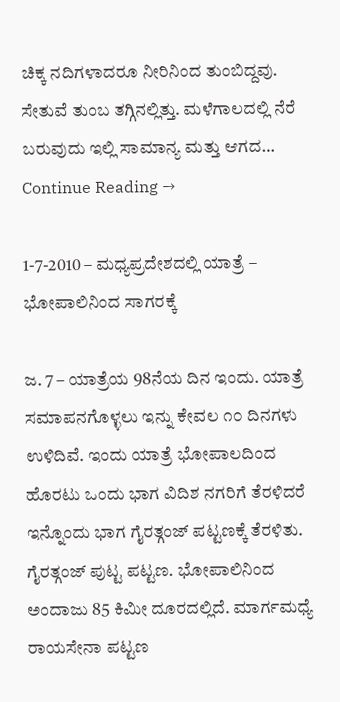ಚಿಕ್ಕ ನದಿಗಳಾದರೂ ನೀರಿನಿಂದ ತುಂಬಿದ್ದವು. ಸೇತುವೆ ತುಂಬ ತಗ್ಗಿನಲ್ಲಿತ್ತು. ಮಳೆಗಾಲದಲ್ಲಿ ನೆರೆ ಬರುವುದು ಇಲ್ಲಿ ಸಾಮಾನ್ಯ ಮತ್ತು ಆಗದ… Continue Reading →

1-7-2010 – ಮಧ್ಯಪ್ರದೇಶದಲ್ಲಿ ಯಾತ್ರೆ – ಭೋಪಾಲಿನಿಂದ ಸಾಗರಕ್ಕೆ

ಜ. 7 – ಯಾತ್ರೆಯ 98ನೆಯ ದಿನ ಇಂದು. ಯಾತ್ರೆ ಸಮಾಪನಗೊಳ್ಳಲು ಇನ್ನು ಕೇವಲ ೧೦ ದಿನಗಳು ಉಳಿದಿವೆ. ಇಂದು ಯಾತ್ರೆ ಭೋಪಾಲದಿಂದ ಹೊರಟು ಒಂದು ಭಾಗ ವಿದಿಶ ನಗರಿಗೆ ತೆರಳಿದರೆ ಇನ್ನೊಂದು ಭಾಗ ಗೈರತ್ಗಂಜ್ ಪಟ್ಟಣಕ್ಕೆ ತೆರಳಿತು. ಗೈರತ್ಗಂಜ್ ಪುಟ್ಟ ಪಟ್ಟಣ. ಭೋಪಾಲಿನಿಂದ ಅಂದಾಜು 85 ಕಿಮೀ ದೂರದಲ್ಲಿದೆ. ಮಾರ್ಗಮಧ್ಯೆ ರಾಯಸೇನಾ ಪಟ್ಟಣ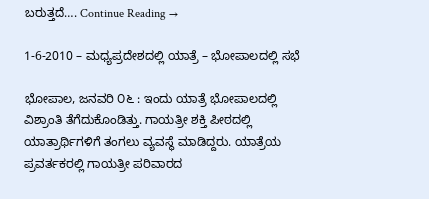ಬರುತ್ತದೆ…. Continue Reading →

1-6-2010 – ಮಧ್ಯಪ್ರದೇಶದಲ್ಲಿ ಯಾತ್ರೆ – ಭೋಪಾಲದಲ್ಲಿ ಸಭೆ

ಭೋಪಾಲ, ಜನವರಿ ೦೬ : ಇಂದು ಯಾತ್ರೆ ಭೋಪಾಲದಲ್ಲಿ ವಿಶ್ರಾಂತಿ ತೆಗೆದುಕೊಂಡಿತ್ತು. ಗಾಯತ್ರೀ ಶಕ್ತಿ ಪೀಠದಲ್ಲಿ ಯಾತ್ರಾರ್ಥಿಗಳಿಗೆ ತಂಗಲು ವ್ಯವಸ್ಥೆ ಮಾಡಿದ್ದರು. ಯಾತ್ರೆಯ ಪ್ರವರ್ತಕರಲ್ಲಿ ಗಾಯತ್ರೀ ಪರಿವಾರದ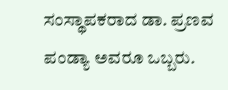ಸಂಸ್ಥಾಪಕರಾದ ಡಾ. ಪ್ರಣವ ಪಂಡ್ಯಾ ಅವರೂ ಒಬ್ಬರು.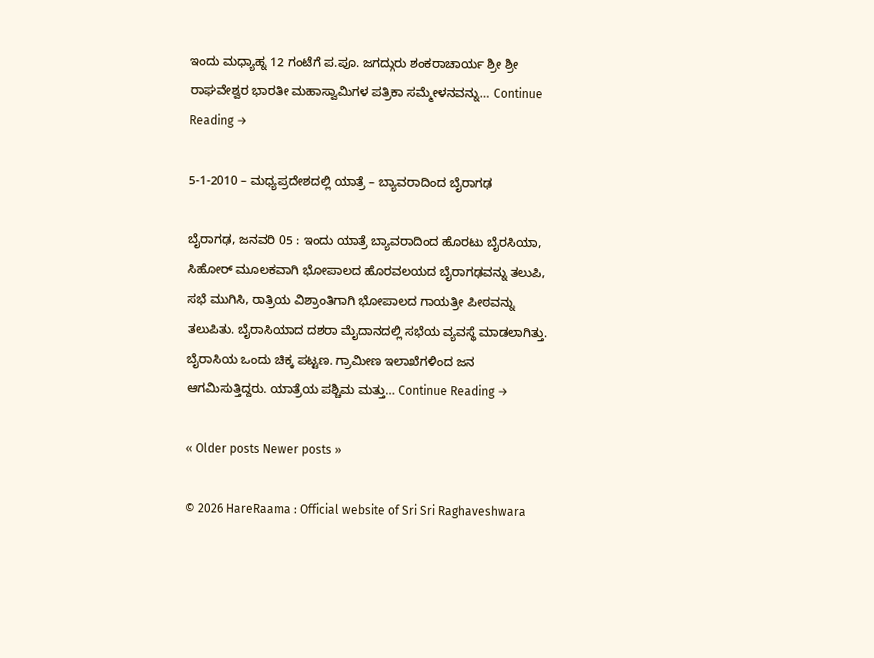ಇಂದು ಮಧ್ಯಾಹ್ನ 12 ಗಂಟೆಗೆ ಪ.ಪೂ. ಜಗದ್ಗುರು ಶಂಕರಾಚಾರ್ಯ ಶ್ರೀ ಶ್ರೀ ರಾಘವೇಶ್ವರ ಭಾರತೀ ಮಹಾಸ್ವಾಮಿಗಳ ಪತ್ರಿಕಾ ಸಮ್ಮೇಳನವನ್ನು… Continue Reading →

5-1-2010 – ಮಧ್ಯಪ್ರದೇಶದಲ್ಲಿ ಯಾತ್ರೆ – ಬ್ಯಾವರಾದಿಂದ ಬೈರಾಗಢ

ಬೈರಾಗಢ, ಜನವರಿ 05 : ಇಂದು ಯಾತ್ರೆ ಬ್ಯಾವರಾದಿಂದ ಹೊರಟು ಬೈರಸಿಯಾ, ಸಿಹೋರ್ ಮೂಲಕವಾಗಿ ಭೋಪಾಲದ ಹೊರವಲಯದ ಬೈರಾಗಢವನ್ನು ತಲುಪಿ, ಸಭೆ ಮುಗಿಸಿ, ರಾತ್ರಿಯ ವಿಶ್ರಾಂತಿಗಾಗಿ ಭೋಪಾಲದ ಗಾಯತ್ರೀ ಪೀಠವನ್ನು ತಲುಪಿತು. ಬೈರಾಸಿಯಾದ ದಶರಾ ಮೈದಾನದಲ್ಲಿ ಸಭೆಯ ವ್ಯವಸ್ಥೆ ಮಾಡಲಾಗಿತ್ತು. ಬೈರಾಸಿಯ ಒಂದು ಚಿಕ್ಕ ಪಟ್ಟಣ. ಗ್ರಾಮೀಣ ಇಲಾಖೆಗಳಿಂದ ಜನ ಆಗಮಿಸುತ್ತಿದ್ದರು. ಯಾತ್ರೆಯ ಪಶ್ಚಿಮ ಮತ್ತು… Continue Reading →

« Older posts Newer posts »

© 2026 HareRaama : Official website of Sri Sri Raghaveshwara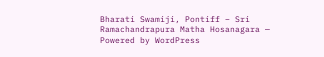Bharati Swamiji, Pontiff – Sri Ramachandrapura Matha Hosanagara — Powered by WordPress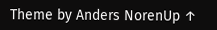Theme by Anders NorenUp ↑